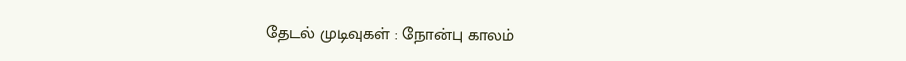தேடல் முடிவுகள் : நோன்பு காலம்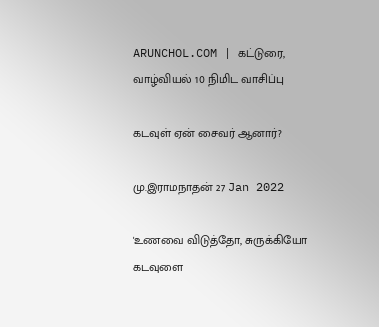ARUNCHOL.COM | கட்டுரை, வாழ்வியல் 10 நிமிட வாசிப்பு

கடவுள் ஏன் சைவர் ஆனார்?

மு.இராமநாதன் 27 Jan 2022

'உணவை விடுத்தோ, சுருக்கியோ கடவுளை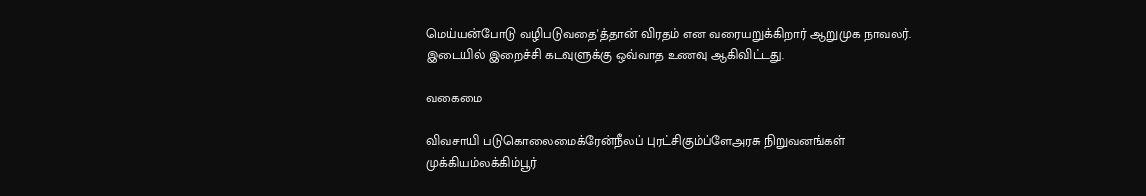மெய்யன்போடு வழிபடுவதை'த்தான் விரதம் என வரையறுக்கிறார் ஆறுமுக நாவலர். இடையில் இறைச்சி கடவுளுக்கு ஒவ்வாத உணவு ஆகிவிட்டது.

வகைமை

விவசாயி படுகொலைமைக்ரேன்நீலப் புரட்சிகும்ப்ளேஅரசு நிறுவனங்கள் முக்கியம்லக்கிம்பூர்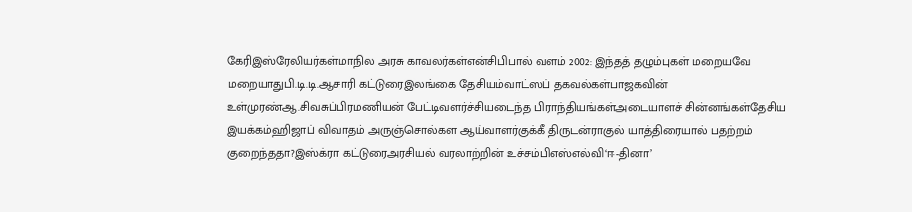கேரிஇஸ்ரேலியர்கள்மாநில அரசு காவலர்கள்என்சிபிபால் வளம் 2002: இந்தத் தழும்புகள் மறையவே மறையாதுபி.டி.டி.ஆசாரி கட்டுரைஇலங்கை தேசியம்வாட்ஸப் தகவல்கள்பாஜகவின் உள்முரண்ஆ.சிவசுப்பிரமணியன் பேட்டிவளர்ச்சியடைந்த பிராந்தியங்கள்அடையாளச் சின்னங்கள்தேசிய இயக்கம்ஹிஜாப் விவாதம் அருஞ்சொல்கள ஆய்வாளர்குக்கீ திருடன்ராகுல் யாத்திரையால் பதற்றம் குறைந்ததா?இஸ்க்ரா கட்டுரைஅரசியல் வரலாற்றின் உச்சம்பிஎஸ்எல்வி‘ஈ-தினா’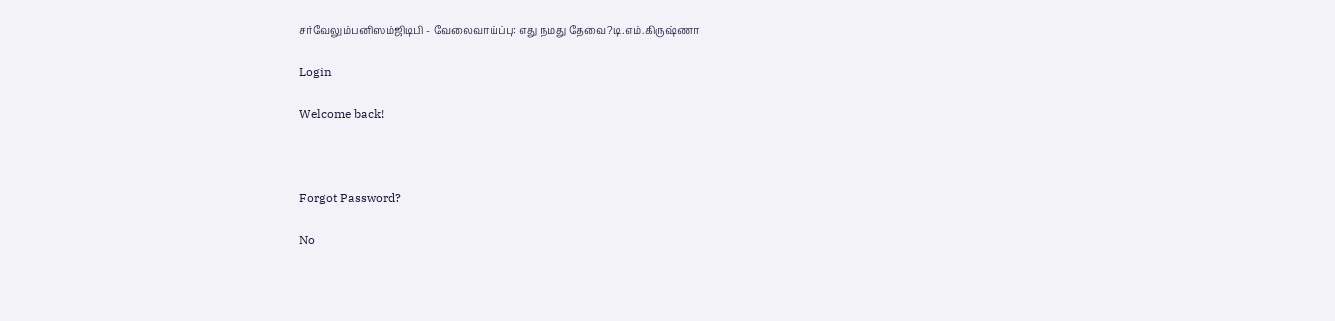சர்வேலும்பனிஸம்ஜிடிபி - வேலைவாய்ப்பு: எது நமது தேவை?டி.எம்.கிருஷ்ணா

Login

Welcome back!



Forgot Password?

No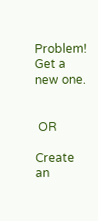Problem! Get a new one.


 OR

Create an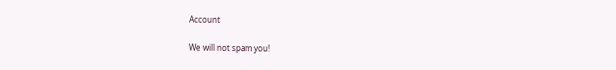Account

We will not spam you!